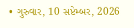• ગુરુવાર, 10 સપ્ટેમ્બર, 2026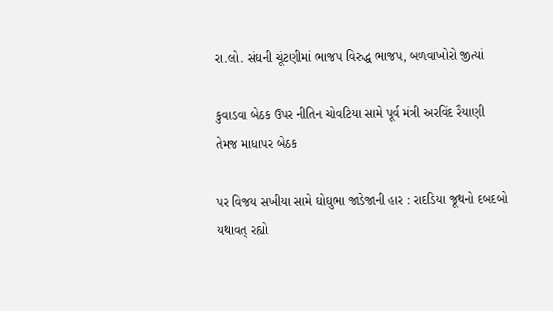રા.લો. સંઘની ચૂંટણીમાં ભાજપ વિરુદ્ધ ભાજપ, બળવાખોરો જીત્યાં

કુવાડવા બેઠક ઉપર નીતિન ચોવટિયા સામે પૂર્વ મંત્રી અરવિંદ રૈયાણી તેમજ માધાપર બેઠક

પર વિજય સખીયા સામે ઘોઘુભા જાડેજાની હાર : રાદડિયા જૂથનો દબદબો યથાવત્ રહ્યો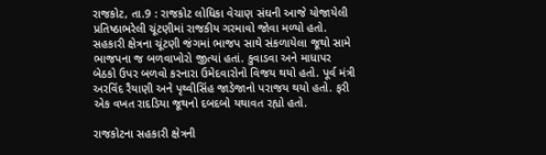રાજકોટ, તા.9 : રાજકોટ લોધિકા વેચાણ સંઘની આજે યોજાયેલી પ્રતિષ્ઠાભરેલી ચૂંટણીમાં રાજકીય ગરમાવો જોવા મળ્યો હતો. સહકારી ક્ષેત્રના ચૂંટણી જંગમાં ભાજપ સાથે સંકળાયેલા જૂથો સામે ભાજપના જ બળવાખોરો જીત્યાં હતાં. કુવાડવા અને માધાપર બેઠકો ઉપર બળવો કરનારા ઉમેદવારોનો વિજય થયો હતો. પૂર્વ મંત્રી અરવિંદ રૈયાણી અને પૃથ્વીસિંહ જાડેજાનો પરાજય થયો હતો. ફરી એક વખત રાદડિયા જૂથનો દબદબો યથાવત રહ્યો હતો.

રાજકોટના સહકારી ક્ષેત્રની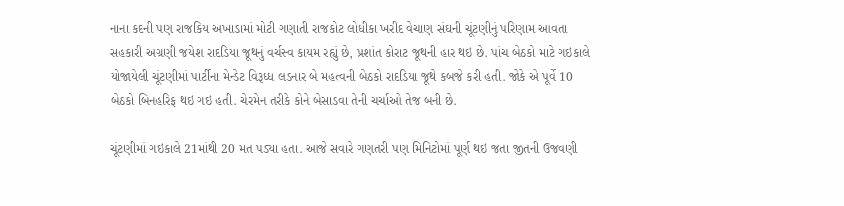નાના કદની પણ રાજકિય અખાડામાં મોટી ગણાતી રાજકોટ લોધીકા ખરીદ વેચાણ સંઘની ચૂંટણીનું પરિણામ આવતા સહકારી અગ્રણી જયેશ રાદડિયા જૂથનું વર્ચસ્વ કાયમ રહ્યું છે, પ્રશાંત કોરાટ જૂથની હાર થઇ છે. પાંચ બેઠકો માટે ગઇકાલે યોજાયેલી ચૂંટણીમાં પાર્ટીના મેન્ડેટ વિરૂધ્ધ લડનાર બે મહત્વની બેઠકો રાદડિયા જૂથે કબજે કરી હતી. જોકે એ પૂર્વે 10 બેઠકો બિનહરિફ થઇ ગઇ હતી. ચેરમેન તરીકે કોને બેસાડવા તેની ચર્ચાઓ તેજ બની છે.

ચૂંટણીમાં ગઇકાલે 21માંથી 20 મત પડ્યા હતા. આજે સવારે ગણતરી પણ મિનિટોમાં પૂર્ણ થઇ જતા જીતની ઉજવણી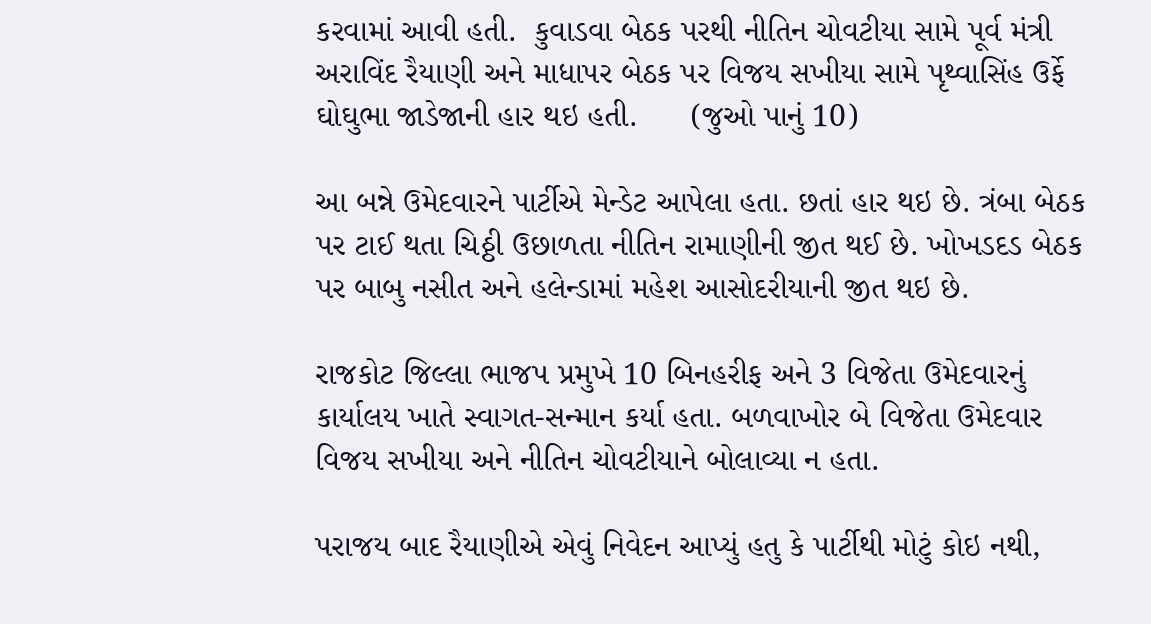કરવામાં આવી હતી.  કુવાડવા બેઠક પરથી નીતિન ચોવટીયા સામે પૂર્વ મંત્રી અરાવિંદ રૈયાણી અને માધાપર બેઠક પર વિજય સખીયા સામે પૃથ્વાસિંહ ઉર્ફે ઘોઘુભા જાડેજાની હાર થઇ હતી.      (જુઓ પાનું 10)

આ બન્ને ઉમેદવારને પાર્ટીએ મેન્ડેટ આપેલા હતા. છતાં હાર થઇ છે. ત્રંબા બેઠક પર ટાઈ થતા ચિઠ્ઠી ઉછાળતા નીતિન રામાણીની જીત થઈ છે. ખોખડદડ બેઠક પર બાબુ નસીત અને હલેન્ડામાં મહેશ આસોદરીયાની જીત થઇ છે.

રાજકોટ જિલ્લા ભાજપ પ્રમુખે 10 બિનહરીફ અને 3 વિજેતા ઉમેદવારનું કાર્યાલય ખાતે સ્વાગત-સન્માન કર્યા હતા. બળવાખોર બે વિજેતા ઉમેદવાર વિજય સખીયા અને નીતિન ચોવટીયાને બોલાવ્યા ન હતા.

પરાજય બાદ રૈયાણીએ એવું નિવેદન આપ્યું હતુ કે પાર્ટીથી મોટું કોઇ નથી,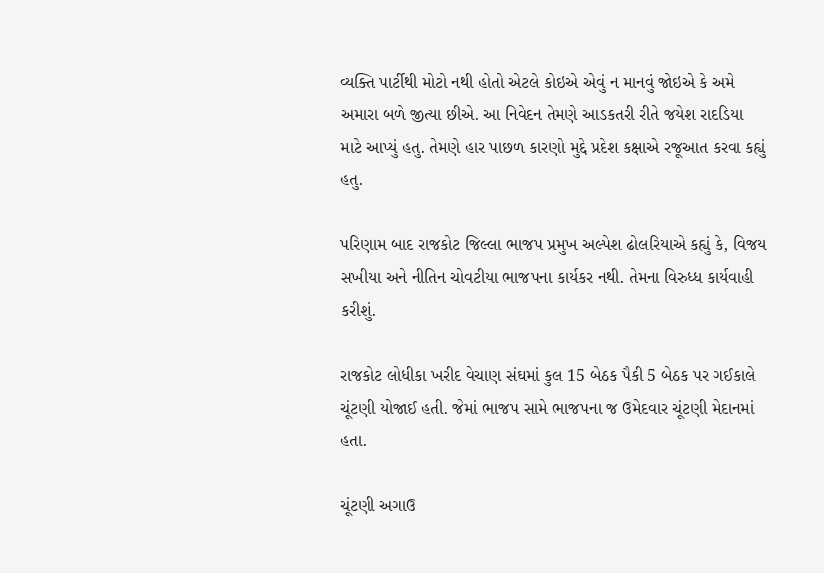વ્યક્તિ પાર્ટીથી મોટો નથી હોતો એટલે કોઇએ એવું ન માનવું જોઇએ કે અમે અમારા બળે જીત્યા છીએ. આ નિવેદન તેમણે આડકતરી રીતે જયેશ રાદડિયા માટે આપ્યું હતુ. તેમણે હાર પાછળ કારણો મુદ્દે પ્રદેશ કક્ષાએ રજૂઆત કરવા કહ્યું હતુ.

પરિણામ બાદ રાજકોટ જિલ્લા ભાજપ પ્રમુખ અલ્પેશ ઢોલરિયાએ કહ્યું કે, વિજય સખીયા અને નીતિન ચોવટીયા ભાજપના કાર્યકર નથી. તેમના વિરુધ્ધ કાર્યવાહી કરીશું.

રાજકોટ લોધીકા ખરીદ વેચાણ સંઘમાં કુલ 15 બેઠક પૈકી 5 બેઠક પર ગઈકાલે ચૂંટણી યોજાઈ હતી. જેમાં ભાજપ સામે ભાજપના જ ઉમેદવાર ચૂંટણી મેદાનમાં હતા.

ચૂંટણી અગાઉ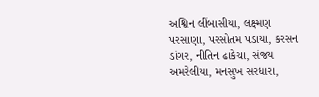અશ્વિન લીંબાસીયા, લક્ષ્મણ પરસાણા, પરસોતમ પડાયા, કરસન ડાંગર, નીતિન ઢાકેચા, સંજય અમરેલીયા, મનસુખ સરધારા,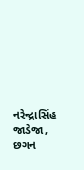નરેન્દ્રાસિંહ જાડેજા, છગન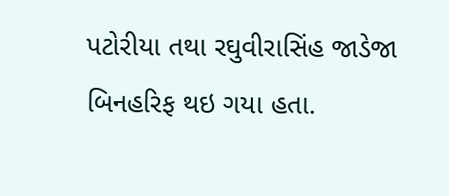પટોરીયા તથા રઘુવીરાસિંહ જાડેજા બિનહરિફ થઇ ગયા હતા.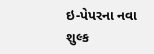ઇ-પેપરના નવા શુલ્ક